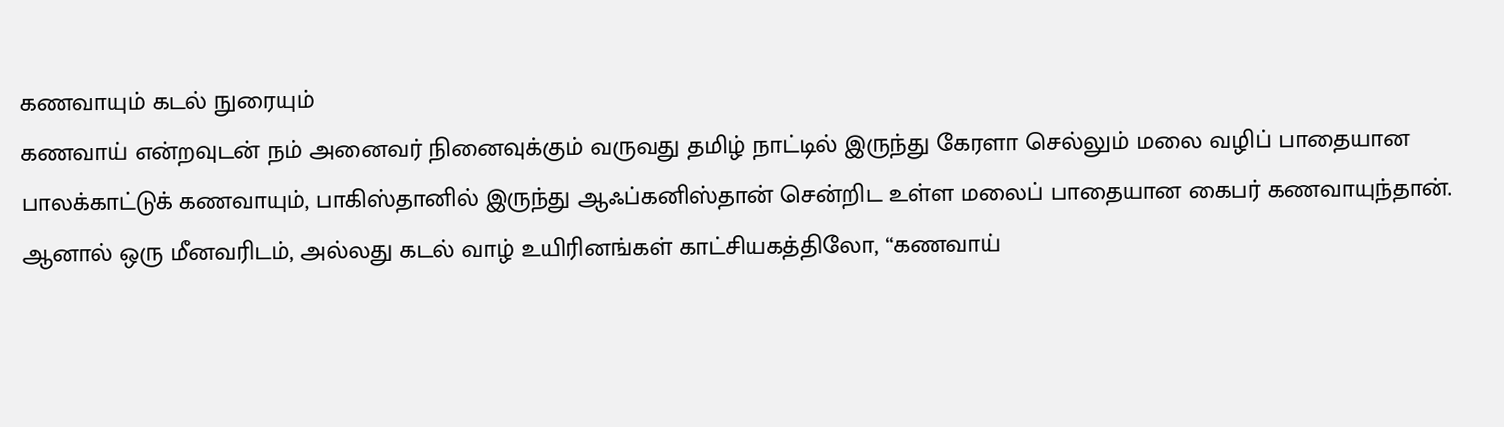கணவாயும் கடல் நுரையும்
கணவாய் என்றவுடன் நம் அனைவர் நினைவுக்கும் வருவது தமிழ் நாட்டில் இருந்து கேரளா செல்லும் மலை வழிப் பாதையான பாலக்காட்டுக் கணவாயும், பாகிஸ்தானில் இருந்து ஆஃப்கனிஸ்தான் சென்றிட உள்ள மலைப் பாதையான கைபர் கணவாயுந்தான்.
ஆனால் ஒரு மீனவரிடம், அல்லது கடல் வாழ் உயிரினங்கள் காட்சியகத்திலோ, “கணவாய்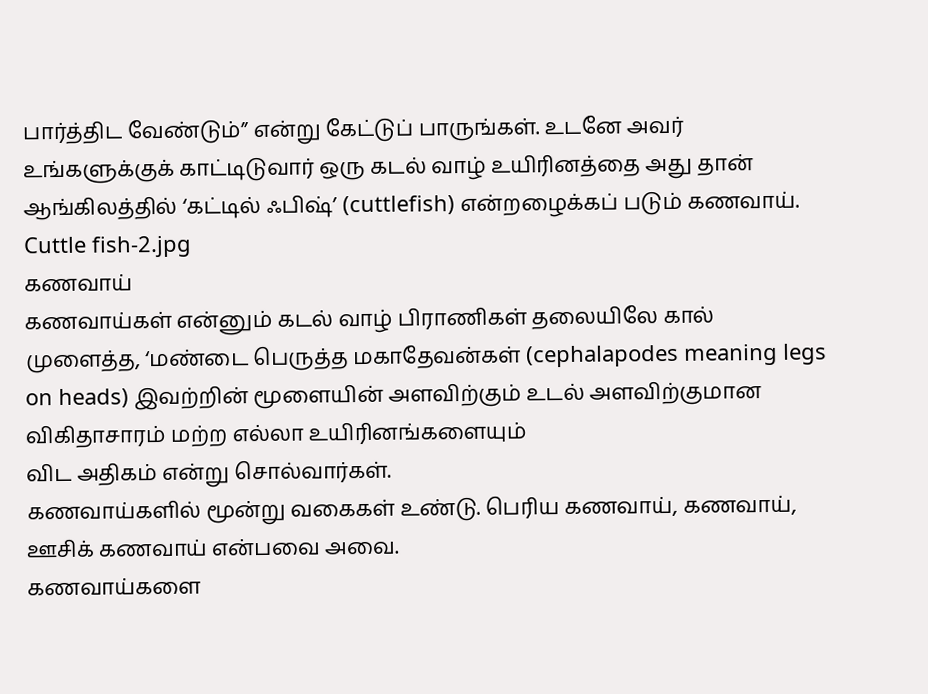பார்த்திட வேண்டும்” என்று கேட்டுப் பாருங்கள். உடனே அவர் உங்களுக்குக் காட்டிடுவார் ஒரு கடல் வாழ் உயிரினத்தை அது தான் ஆங்கிலத்தில் ‘கட்டில் ஃபிஷ்’ (cuttlefish) என்றழைக்கப் படும் கணவாய்.
Cuttle fish-2.jpg
கணவாய்
கணவாய்கள் என்னும் கடல் வாழ் பிராணிகள் தலையிலே கால் முளைத்த, ‘மண்டை பெருத்த மகாதேவன்கள் (cephalapodes meaning legs on heads) இவற்றின் மூளையின் அளவிற்கும் உடல் அளவிற்குமான விகிதாசாரம் மற்ற எல்லா உயிரினங்களையும்
விட அதிகம் என்று சொல்வார்கள்.
கணவாய்களில் மூன்று வகைகள் உண்டு. பெரிய கணவாய், கணவாய், ஊசிக் கணவாய் என்பவை அவை.
கணவாய்களை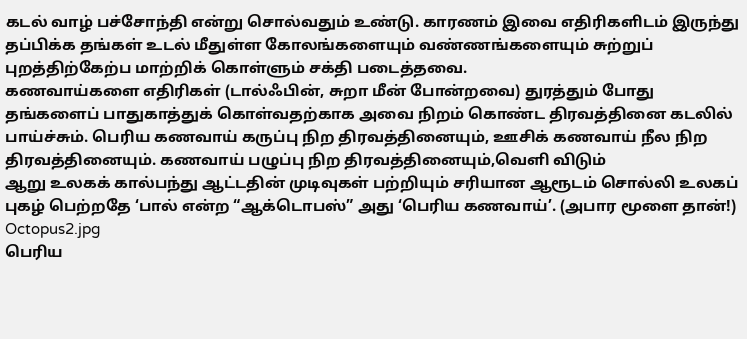கடல் வாழ் பச்சோந்தி என்று சொல்வதும் உண்டு. காரணம் இவை எதிரிகளிடம் இருந்து தப்பிக்க தங்கள் உடல் மீதுள்ள கோலங்களையும் வண்ணங்களையும் சுற்றுப் புறத்திற்கேற்ப மாற்றிக் கொள்ளும் சக்தி படைத்தவை.
கணவாய்களை எதிரிகள் (டால்ஃபின், சுறா மீன் போன்றவை) துரத்தும் போது தங்களைப் பாதுகாத்துக் கொள்வதற்காக அவை நிறம் கொண்ட திரவத்தினை கடலில் பாய்ச்சும். பெரிய கணவாய் கருப்பு நிற திரவத்தினையும், ஊசிக் கணவாய் நீல நிற திரவத்தினையும். கணவாய் பழுப்பு நிற திரவத்தினையும்,வெளி விடும்
ஆறு உலகக் கால்பந்து ஆட்டதின் முடிவுகள் பற்றியும் சரியான ஆரூடம் சொல்லி உலகப் புகழ் பெற்றதே ‘பால் என்ற “ஆக்டொபஸ்” அது ‘பெரிய கணவாய்’. (அபார மூளை தான்!)
Octopus2.jpg
பெரிய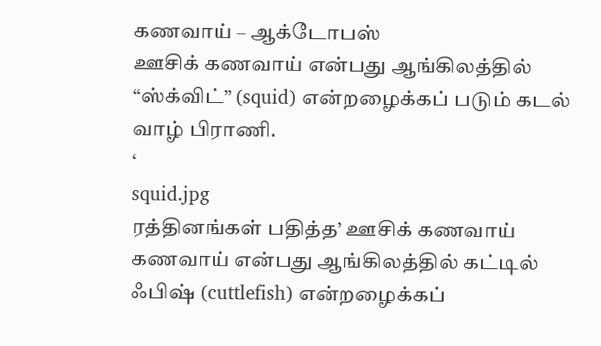கணவாய் – ஆக்டோபஸ்
ஊசிக் கணவாய் என்பது ஆங்கிலத்தில் “ஸ்க்விட்” (squid) என்றழைக்கப் படும் கடல் வாழ் பிராணி.
‘
squid.jpg
ரத்தினங்கள் பதித்த’ ஊசிக் கணவாய்
கணவாய் என்பது ஆங்கிலத்தில் கட்டில் ஃபிஷ் (cuttlefish) என்றழைக்கப்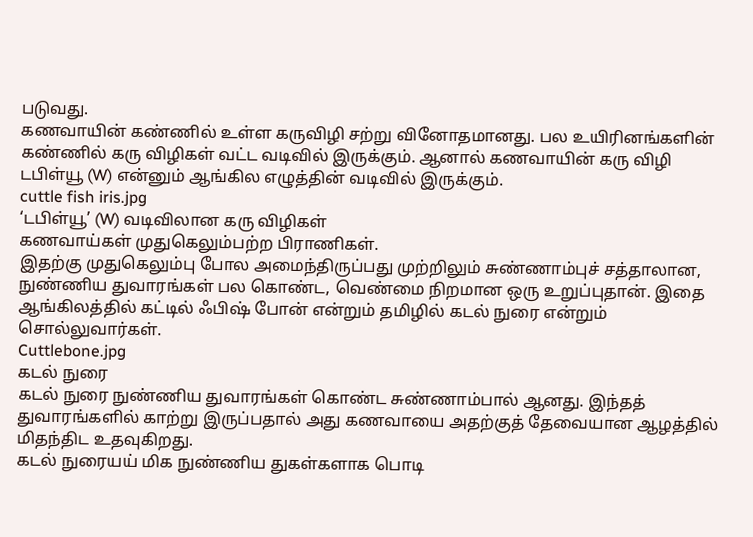படுவது.
கணவாயின் கண்ணில் உள்ள கருவிழி சற்று வினோதமானது. பல உயிரினங்களின் கண்ணில் கரு விழிகள் வட்ட வடிவில் இருக்கும். ஆனால் கணவாயின் கரு விழி டபிள்யூ (W) என்னும் ஆங்கில எழுத்தின் வடிவில் இருக்கும்.
cuttle fish iris.jpg
‘டபிள்யூ’ (W) வடிவிலான கரு விழிகள்
கணவாய்கள் முதுகெலும்பற்ற பிராணிகள்.
இதற்கு முதுகெலும்பு போல அமைந்திருப்பது முற்றிலும் சுண்ணாம்புச் சத்தாலான, நுண்ணிய துவாரங்கள் பல கொண்ட, வெண்மை நிறமான ஒரு உறுப்புதான். இதை ஆங்கிலத்தில் கட்டில் ஃபிஷ் போன் என்றும் தமிழில் கடல் நுரை என்றும் சொல்லுவார்கள்.
Cuttlebone.jpg
கடல் நுரை
கடல் நுரை நுண்ணிய துவாரங்கள் கொண்ட சுண்ணாம்பால் ஆனது. இந்தத் துவாரங்களில் காற்று இருப்பதால் அது கணவாயை அதற்குத் தேவையான ஆழத்தில் மிதந்திட உதவுகிறது.
கடல் நுரையய் மிக நுண்ணிய துகள்களாக பொடி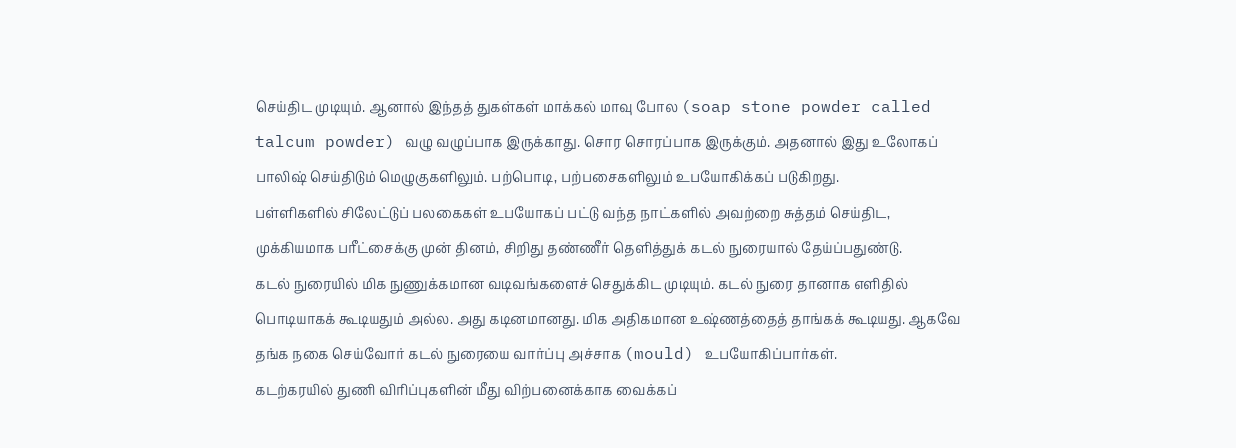செய்திட முடியும். ஆனால் இந்தத் துகள்கள் மாக்கல் மாவு போல (soap stone powder called talcum powder) வழு வழுப்பாக இருக்காது. சொர சொரப்பாக இருக்கும். அதனால் இது உலோகப் பாலிஷ் செய்திடும் மெழுகுகளிலும். பற்பொடி, பற்பசைகளிலும் உபயோகிக்கப் படுகிறது.
பள்ளிகளில் சிலேட்டுப் பலகைகள் உபயோகப் பட்டு வந்த நாட்களில் அவற்றை சுத்தம் செய்திட, முக்கியமாக பரீட்சைக்கு முன் தினம், சிறிது தண்ணீர் தெளித்துக் கடல் நுரையால் தேய்ப்பதுண்டு.
கடல் நுரையில் மிக நுணுக்கமான வடிவங்களைச் செதுக்கிட முடியும். கடல் நுரை தானாக எளிதில் பொடியாகக் கூடியதும் அல்ல. அது கடினமானது. மிக அதிகமான உஷ்ணத்தைத் தாங்கக் கூடியது. ஆகவே தங்க நகை செய்வோர் கடல் நுரையை வார்ப்பு அச்சாக (mould) உபயோகிப்பார்கள்.
கடற்கரயில் துணி விரிப்புகளின் மீது விற்பனைக்காக வைக்கப்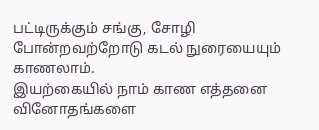பட்டிருக்கும் சங்கு, சோழி போன்றவற்றோடு கடல் நுரையையும் காணலாம்.
இயற்கையில் நாம் காண எத்தனை வினோதங்களை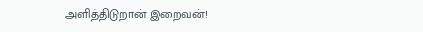அளித்திடுறான் இறைவன்!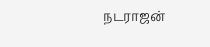நடராஜன்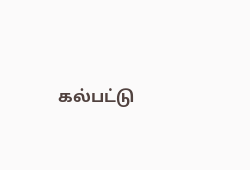கல்பட்டு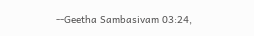--Geetha Sambasivam 03:24,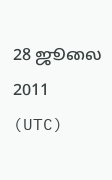28 ஜூலை 2011 (UTC)